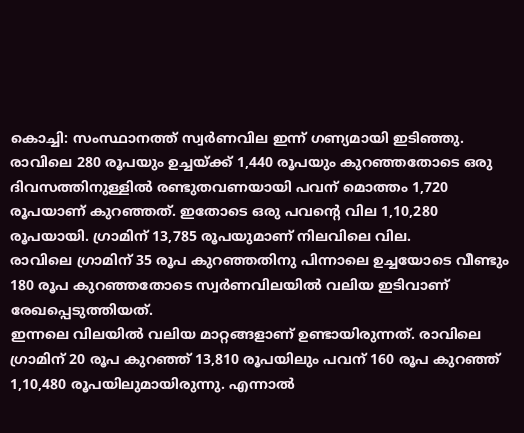കൊച്ചി: സംസ്ഥാനത്ത് സ്വർണവില ഇന്ന് ഗണ്യമായി ഇടിഞ്ഞു. രാവിലെ 280 രൂപയും ഉച്ചയ്ക്ക് 1,440 രൂപയും കുറഞ്ഞതോടെ ഒരു ദിവസത്തിനുള്ളിൽ രണ്ടുതവണയായി പവന് മൊത്തം 1,720 രൂപയാണ് കുറഞ്ഞത്. ഇതോടെ ഒരു പവന്റെ വില 1,10,280 രൂപയായി. ഗ്രാമിന് 13,785 രൂപയുമാണ് നിലവിലെ വില.
രാവിലെ ഗ്രാമിന് 35 രൂപ കുറഞ്ഞതിനു പിന്നാലെ ഉച്ചയോടെ വീണ്ടും 180 രൂപ കുറഞ്ഞതോടെ സ്വർണവിലയിൽ വലിയ ഇടിവാണ് രേഖപ്പെടുത്തിയത്.
ഇന്നലെ വിലയിൽ വലിയ മാറ്റങ്ങളാണ് ഉണ്ടായിരുന്നത്. രാവിലെ ഗ്രാമിന് 20 രൂപ കുറഞ്ഞ് 13,810 രൂപയിലും പവന് 160 രൂപ കുറഞ്ഞ് 1,10,480 രൂപയിലുമായിരുന്നു. എന്നാൽ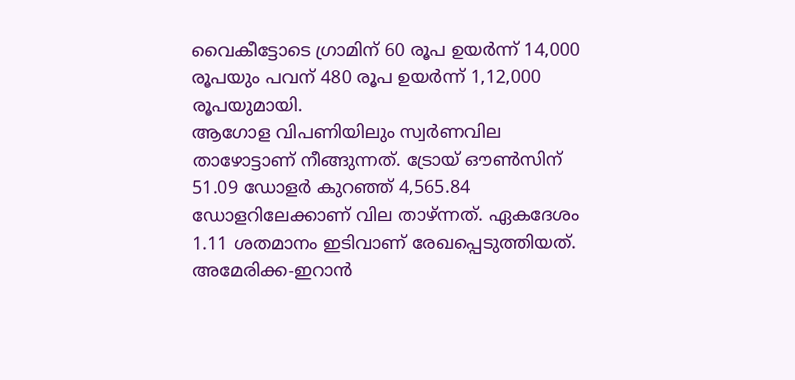വൈകീട്ടോടെ ഗ്രാമിന് 60 രൂപ ഉയർന്ന് 14,000 രൂപയും പവന് 480 രൂപ ഉയർന്ന് 1,12,000 രൂപയുമായി.
ആഗോള വിപണിയിലും സ്വർണവില താഴോട്ടാണ് നീങ്ങുന്നത്. ട്രോയ് ഔൺസിന് 51.09 ഡോളർ കുറഞ്ഞ് 4,565.84 ഡോളറിലേക്കാണ് വില താഴ്ന്നത്. ഏകദേശം 1.11 ശതമാനം ഇടിവാണ് രേഖപ്പെടുത്തിയത്. അമേരിക്ക-ഇറാൻ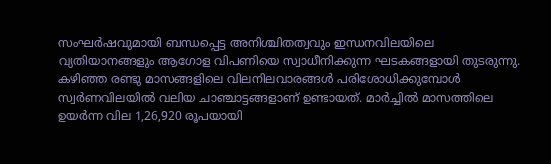സംഘർഷവുമായി ബന്ധപ്പെട്ട അനിശ്ചിതത്വവും ഇന്ധനവിലയിലെ വ്യതിയാനങ്ങളും ആഗോള വിപണിയെ സ്വാധീനിക്കുന്ന ഘടകങ്ങളായി തുടരുന്നു.
കഴിഞ്ഞ രണ്ടു മാസങ്ങളിലെ വിലനിലവാരങ്ങൾ പരിശോധിക്കുമ്പോൾ സ്വർണവിലയിൽ വലിയ ചാഞ്ചാട്ടങ്ങളാണ് ഉണ്ടായത്. മാർച്ചിൽ മാസത്തിലെ ഉയർന്ന വില 1,26,920 രൂപയായി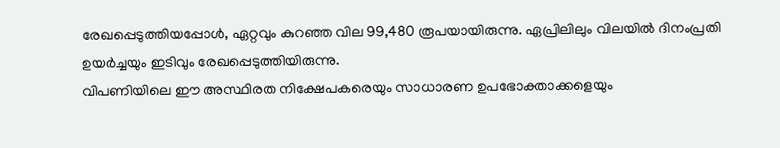രേഖപ്പെടുത്തിയപ്പോൾ, ഏറ്റവും കുറഞ്ഞ വില 99,480 രൂപയായിരുന്നു. ഏപ്രിലിലും വിലയിൽ ദിനംപ്രതി ഉയർച്ചയും ഇടിവും രേഖപ്പെടുത്തിയിരുന്നു.
വിപണിയിലെ ഈ അസ്ഥിരത നിക്ഷേപകരെയും സാധാരണ ഉപഭോക്താക്കളെയും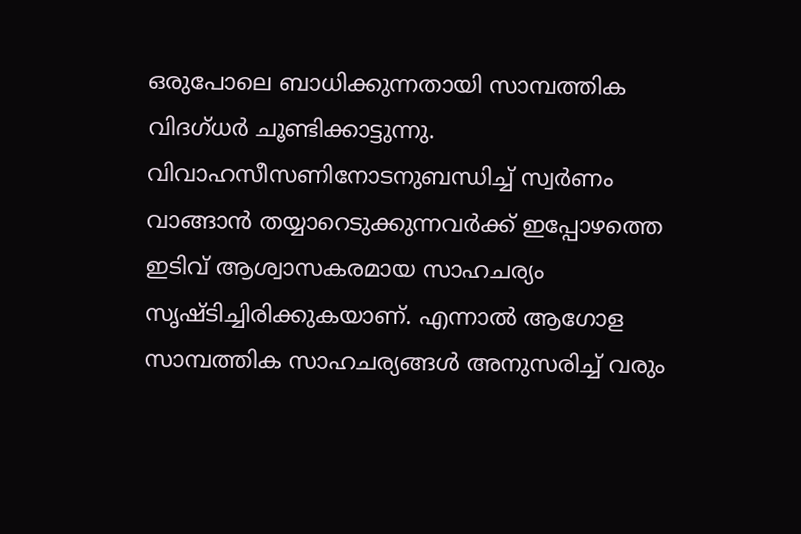ഒരുപോലെ ബാധിക്കുന്നതായി സാമ്പത്തിക വിദഗ്ധർ ചൂണ്ടിക്കാട്ടുന്നു. വിവാഹസീസണിനോടനുബന്ധിച്ച് സ്വർണം വാങ്ങാൻ തയ്യാറെടുക്കുന്നവർക്ക് ഇപ്പോഴത്തെ ഇടിവ് ആശ്വാസകരമായ സാഹചര്യം സൃഷ്ടിച്ചിരിക്കുകയാണ്. എന്നാൽ ആഗോള സാമ്പത്തിക സാഹചര്യങ്ങൾ അനുസരിച്ച് വരും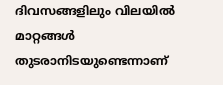ദിവസങ്ങളിലും വിലയിൽ മാറ്റങ്ങൾ തുടരാനിടയുണ്ടെന്നാണ്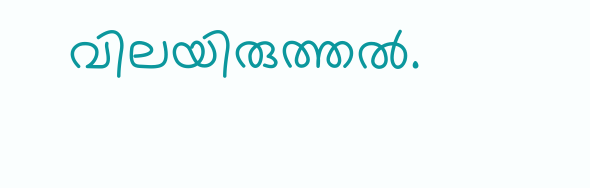വിലയിരുത്തൽ.